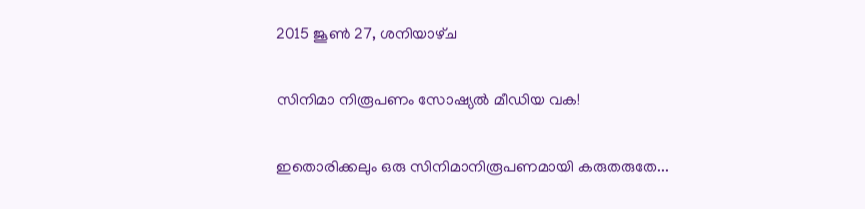2015 ജൂൺ 27, ശനിയാഴ്‌ച

സിനിമാ നിരൂപണം സോഷ്യല്‍ മീഡിയ വക!

ഇതൊരിക്കലും ഒരു സിനിമാനിരൂപണമായി കരുതരുതേ...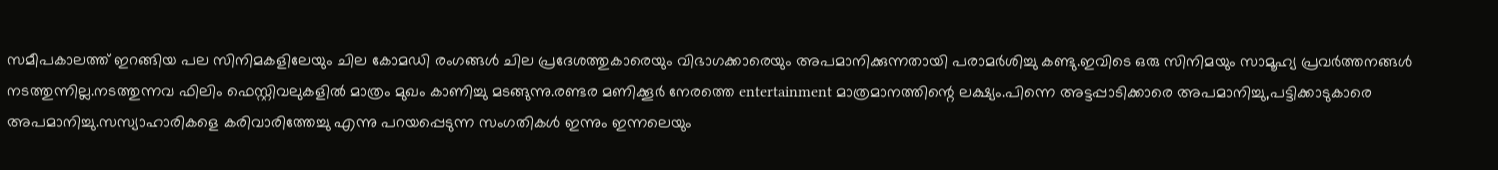സമീപകാലത്ത് ഇറങ്ങിയ പല സിനിമകളിലേയും ചില കോമഡി രംഗങ്ങള്‍ ചില പ്രദേശത്തുകാരെയും വിഭാഗക്കാരെയും അപമാനിക്കുന്നതായി പരാമര്‍ശിച്ചു കണ്ടു.ഇവിടെ ഒരു സിനിമയും സാമൂഹ്യ പ്രവര്‍ത്തനങ്ങള്‍ നടത്തുന്നില്ല.നടത്തുന്നവ ഫിലിം ഫെസ്റ്റിവലുകളില്‍ മാത്രം മുഖം കാണിച്ചു മടങ്ങുന്നു.രണ്ടര മണിക്കൂര്‍ നേരത്തെ entertainment മാത്രമാനത്തിന്റെ ലക്ഷ്യം.പിന്നെ അട്ടപ്പാടിക്കാരെ അപമാനിച്ചു,പട്ടിക്കാടുകാരെ അപമാനിച്ചു.സസ്യാഹാരികളെ കരിവാരിത്തേച്ചു എന്നു പറയപ്പെടുന്ന സംഗതികള്‍ ഇന്നും ഇന്നലെയും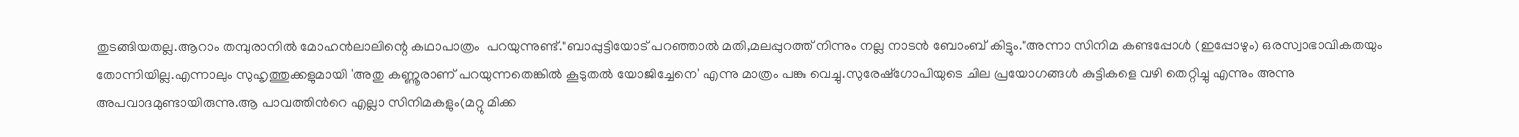തുടങ്ങിയതല്ല.ആറാം തമ്പുരാനില്‍ മോഹന്‍ലാലിന്റെ കഥാപാത്രം  പറയുന്നുണ്ട്."ബാപ്പുട്ടിയോട് പറഞ്ഞാല്‍ മതി,മലപ്പുറത്ത് നിന്നും നല്ല നാടന്‍ ബോംബ്‌ കിട്ടും."അന്നാ സിനിമ കണ്ടപ്പോള്‍ (ഇപ്പോഴും) ഒരസ്വാഭാവികതയും തോന്നിയില്ല.എന്നാലും സുഹൃത്തുക്കളുമായി 'അതു കണ്ണൂരാണ് പറയുന്നതെങ്കില്‍ കൂടുതല്‍ യോജിച്ചേനെ' എന്നു മാത്രം പങ്കു വെച്ചു.സുരേഷ്ഗോപിയുടെ ചില പ്രയോഗങ്ങള്‍ കുട്ടികളെ വഴി തെറ്റിച്ചു എന്നും അന്നു അപവാദമുണ്ടായിരുന്നു.ആ പാവത്തിന്‍റെ എല്ലാ സിനിമകളും(മറ്റു മിക്ക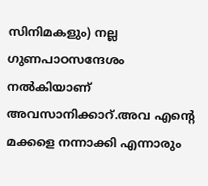സിനിമകളും) നല്ല ഗുണപാഠസന്ദേശം നല്‍കിയാണ്‌ അവസാനിക്കാറ്.അവ എന്‍റെ മക്കളെ നന്നാക്കി എന്നാരും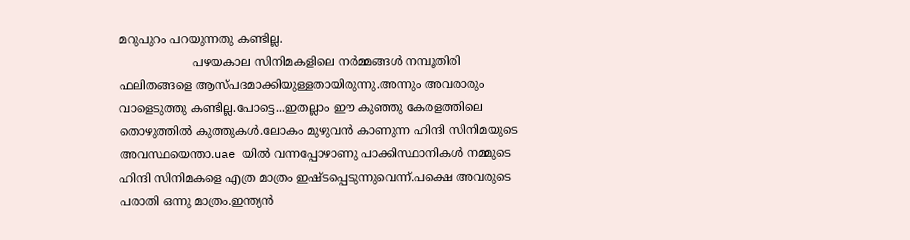മറുപുറം പറയുന്നതു കണ്ടില്ല.
                    പഴയകാല സിനിമകളിലെ നര്‍മ്മങ്ങള്‍ നമ്പൂതിരി ഫലിതങ്ങളെ ആസ്പദമാക്കിയുള്ളതായിരുന്നു.അന്നും അവരാരും വാളെടുത്തു കണ്ടില്ല.പോട്ടെ...ഇതല്ലാം ഈ കുഞ്ഞു കേരളത്തിലെ തൊഴുത്തില്‍ കുത്തുകള്‍.ലോകം മുഴുവന്‍ കാണുന്ന ഹിന്ദി സിനിമയുടെ അവസ്ഥയെന്താ.uae യില്‍ വന്നപ്പോഴാണു പാക്കിസ്ഥാനികള്‍ നമ്മുടെ ഹിന്ദി സിനിമകളെ എത്ര മാത്രം ഇഷ്ടപ്പെടുന്നുവെന്ന്.പക്ഷെ അവരുടെ പരാതി ഒന്നു മാത്രം.ഇന്ത്യന്‍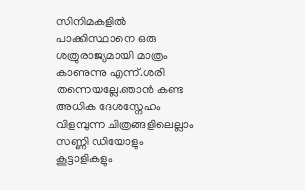സിനിമകളില്‍ പാക്കിസ്ഥാനെ ഒരു ശത്രുരാജ്യമായി മാത്രം കാണുന്നു എന്ന്.ശരി തന്നെയല്ലേ.ഞാന്‍ കണ്ട അധിക ദേശസ്നേഹം വിളമ്പുന്ന ചിത്രങ്ങളിലെല്ലാം സണ്ണി ഡിയോളും കൂട്ടാളികളും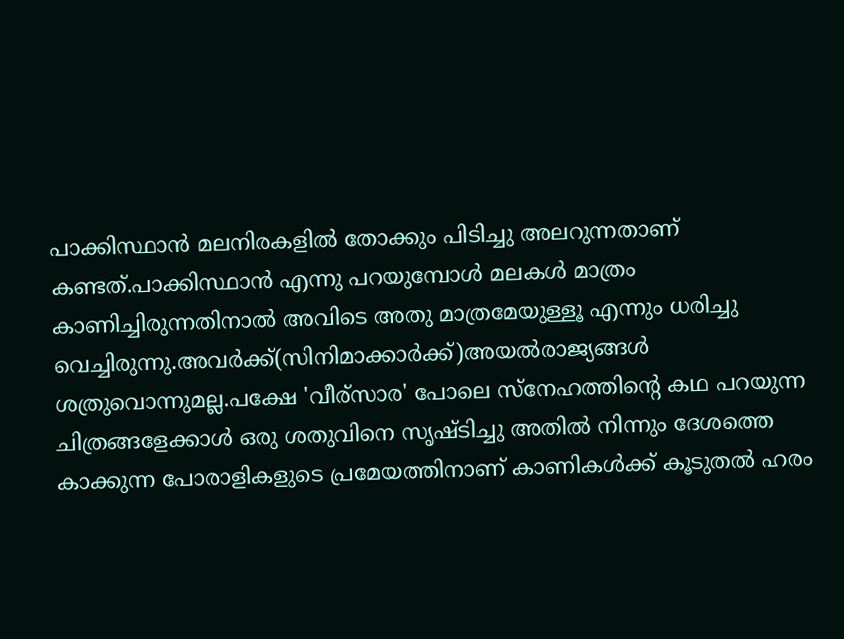പാക്കിസ്ഥാന്‍ മലനിരകളില്‍ തോക്കും പിടിച്ചു അലറുന്നതാണ് കണ്ടത്.പാക്കിസ്ഥാന്‍ എന്നു പറയുമ്പോള്‍ മലകള്‍ മാത്രം കാണിച്ചിരുന്നതിനാല്‍ അവിടെ അതു മാത്രമേയുള്ളൂ എന്നും ധരിച്ചു വെച്ചിരുന്നു.അവര്‍ക്ക്(സിനിമാക്കാര്‍ക്ക്‌)അയല്‍രാജ്യങ്ങള്‍  ശത്രുവൊന്നുമല്ല.പക്ഷേ 'വീര്സാര' പോലെ സ്നേഹത്തിന്റെ കഥ പറയുന്ന ചിത്രങ്ങളേക്കാള്‍ ഒരു ശതുവിനെ സൃഷ്ടിച്ചു അതില്‍ നിന്നും ദേശത്തെ കാക്കുന്ന പോരാളികളുടെ പ്രമേയത്തിനാണ് കാണികള്‍ക്ക് കൂടുതല്‍ ഹരം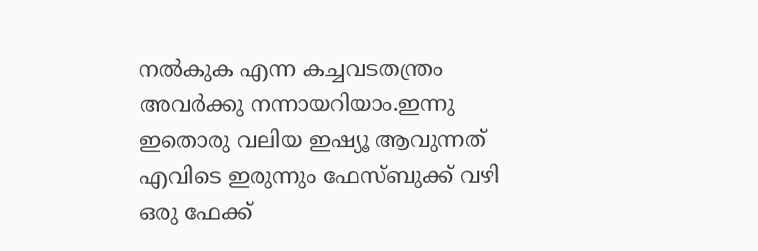നല്‍കുക എന്ന കച്ചവടതന്ത്രം അവര്‍ക്കു നന്നായറിയാം.ഇന്നു ഇതൊരു വലിയ ഇഷ്യൂ ആവുന്നത് എവിടെ ഇരുന്നും ഫേസ്ബുക്ക് വഴി ഒരു ഫേക്ക്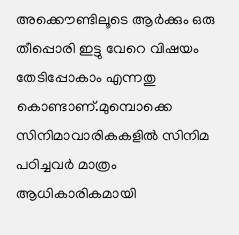അക്കൌണ്ടിലൂടെ ആര്‍ക്കും ഒരു തീപ്പൊരി ഇട്ടു വേറെ വിഷയം തേടിപ്പോകാം എന്നതു കൊണ്ടാണ്.മുമ്പൊക്കെ സിനിമാവാരികകളില്‍ സിനിമ പഠിച്ചവര്‍ മാത്രം ആധികാരികമായി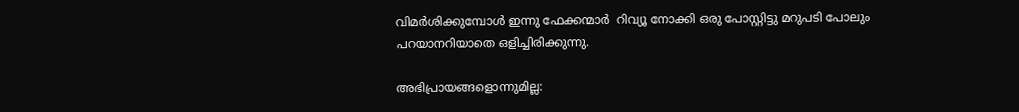വിമര്‍ശിക്കുമ്പോള്‍ ഇന്നു ഫേക്കന്മാര്‍  റിവ്യൂ നോക്കി ഒരു പോസ്റ്റിട്ടു മറുപടി പോലും പറയാനറിയാതെ ഒളിച്ചിരിക്കുന്നു.

അഭിപ്രായങ്ങളൊന്നുമില്ല: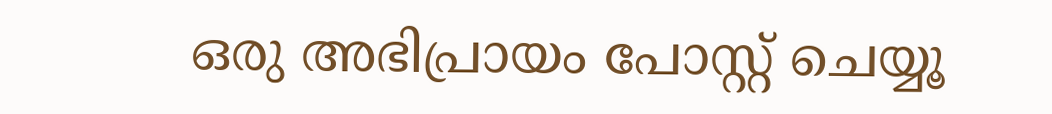ഒരു അഭിപ്രായം പോസ്റ്റ് ചെയ്യൂ